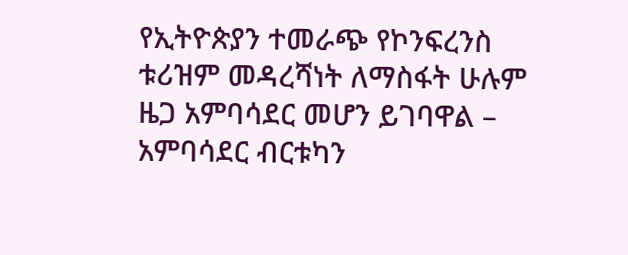የኢትዮጵያን ተመራጭ የኮንፍረንስ ቱሪዝም መዳረሻነት ለማስፋት ሁሉም ዜጋ አምባሳደር መሆን ይገባዋል – አምባሳደር ብርቱካን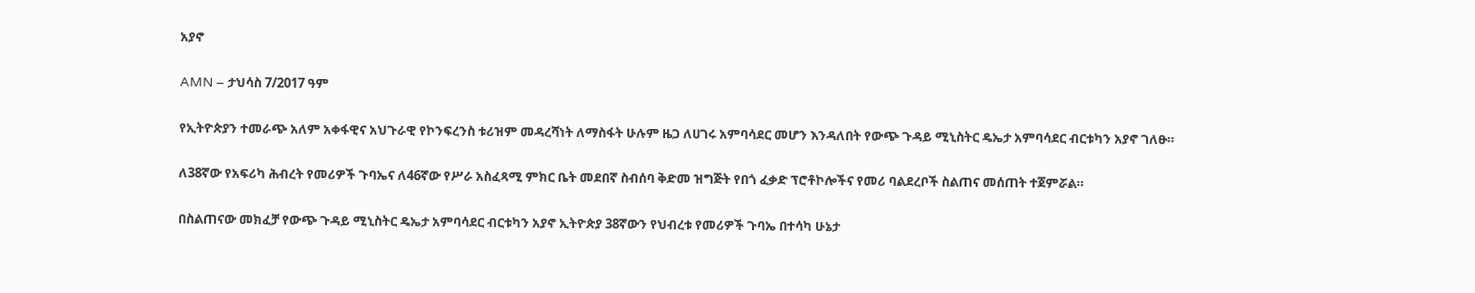አያኖ

AMN – ታህሳስ 7/2017 ዓም

የኢትዮጵያን ተመራጭ አለም አቀፋዊና አህጉራዊ የኮንፍረንስ ቱሪዝም መዳረሻነት ለማስፋት ሁሉም ዜጋ ለሀገሩ አምባሳደር መሆን እንዳለበት የውጭ ጉዳይ ሚኒስትር ዴኤታ አምባሳደር ብርቱካን አያኖ ገለፁ።

ለ38ኛው የአፍሪካ ሕብረት የመሪዎች ጉባኤና ለ46ኛው የሥራ አስፈጻሚ ምክር ቤት መደበኛ ስብሰባ ቅድመ ዝግጅት የበጎ ፈቃድ ፕሮቶኮሎችና የመሪ ባልደረቦች ስልጠና መሰጠት ተጀምሯል።

በስልጠናው መክፈቻ የውጭ ጉዳይ ሚኒስትር ዴኤታ አምባሳደር ብርቱካን አያኖ ኢትዮጵያ 38ኛውን የህብረቱ የመሪዎች ጉባኤ በተሳካ ሁኔታ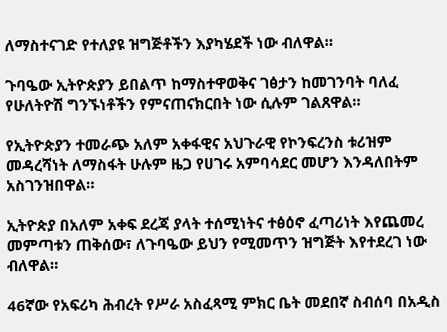ለማስተናገድ የተለያዩ ዝግጅቶችን እያካሄደች ነው ብለዋል።

ጉባዔው ኢትዮጵያን ይበልጥ ከማስተዋወቅና ገፅታን ከመገንባት ባለፈ የሁለትዮሽ ግንኙነቶችን የምናጠናክርበት ነው ሲሉም ገልጸዋል።

የኢትዮጵያን ተመራጭ አለም አቀፋዊና አህጉራዊ የኮንፍረንስ ቱሪዝም መዳረሻነት ለማስፋት ሁሉም ዜጋ የሀገሩ አምባሳደር መሆን እንዳለበትም አስገንዝበዋል።

ኢትዮጵያ በአለም አቀፍ ደረጃ ያላት ተሰሚነትና ተፅዕኖ ፈጣሪነት እየጨመረ መምጣቱን ጠቅሰው፣ ለጉባዔው ይህን የሚመጥን ዝግጅት እየተደረገ ነው ብለዋል።

46ኛው የአፍሪካ ሕብረት የሥራ አስፈጻሚ ምክር ቤት መደበኛ ስብሰባ በአዲስ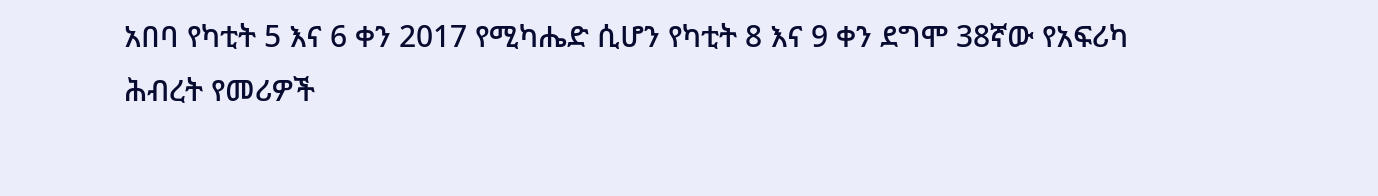አበባ የካቲት 5 እና 6 ቀን 2017 የሚካሔድ ሲሆን የካቲት 8 እና 9 ቀን ደግሞ 38ኛው የአፍሪካ ሕብረት የመሪዎች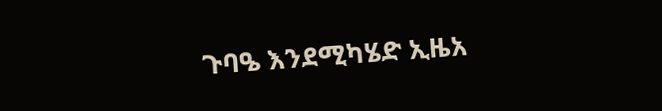ጉባዔ እንደሚካሄድ ኢዜአ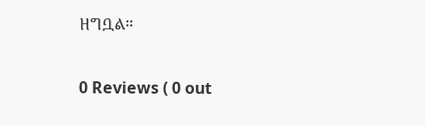ዘግቧል።

0 Reviews ( 0 out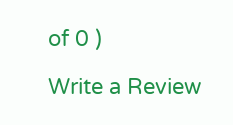of 0 )

Write a Review